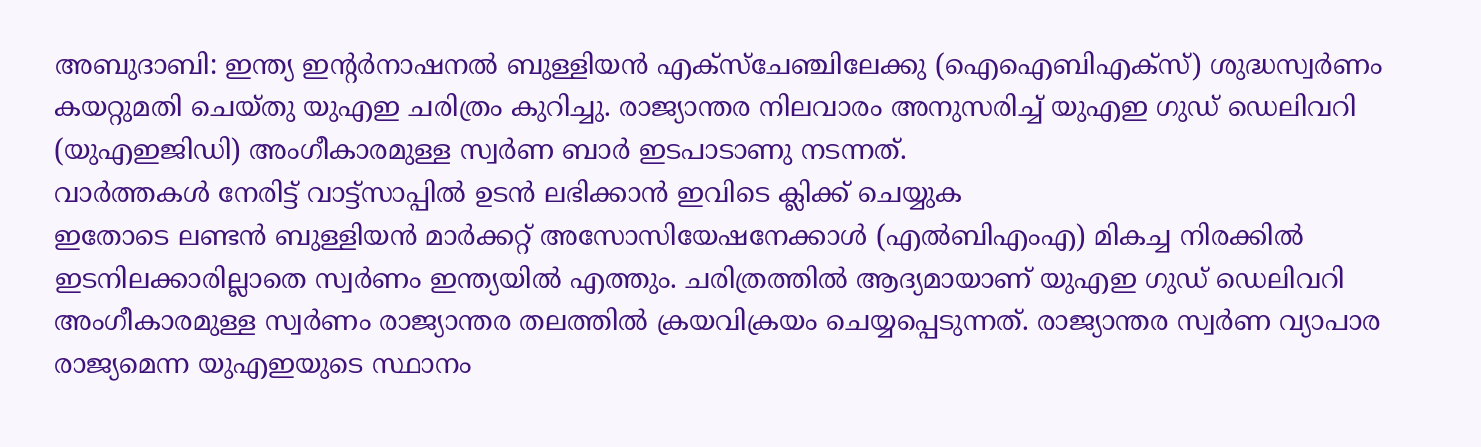അബുദാബി: ഇന്ത്യ ഇന്റർനാഷനൽ ബുള്ളിയൻ എക്സ്ചേഞ്ചിലേക്കു (ഐഐബിഎക്സ്) ശുദ്ധസ്വർണം കയറ്റുമതി ചെയ്തു യുഎഇ ചരിത്രം കുറിച്ചു. രാജ്യാന്തര നിലവാരം അനുസരിച്ച് യുഎഇ ഗുഡ് ഡെലിവറി (യുഎഇജിഡി) അംഗീകാരമുള്ള സ്വർണ ബാർ ഇടപാടാണു നടന്നത്.
വാർത്തകൾ നേരിട്ട് വാട്ട്സാപ്പിൽ ഉടൻ ലഭിക്കാൻ ഇവിടെ ക്ലിക്ക് ചെയ്യുക
ഇതോടെ ലണ്ടൻ ബുള്ളിയൻ മാർക്കറ്റ് അസോസിയേഷനേക്കാൾ (എൽബിഎംഎ) മികച്ച നിരക്കിൽ ഇടനിലക്കാരില്ലാതെ സ്വർണം ഇന്ത്യയിൽ എത്തും. ചരിത്രത്തിൽ ആദ്യമായാണ് യുഎഇ ഗുഡ് ഡെലിവറി അംഗീകാരമുള്ള സ്വർണം രാജ്യാന്തര തലത്തിൽ ക്രയവിക്രയം ചെയ്യപ്പെടുന്നത്. രാജ്യാന്തര സ്വർണ വ്യാപാര രാജ്യമെന്ന യുഎഇയുടെ സ്ഥാനം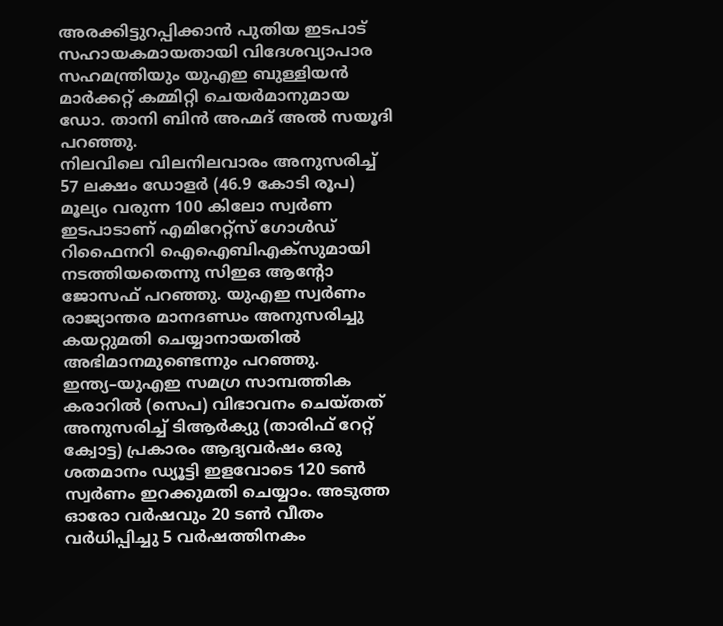അരക്കിട്ടുറപ്പിക്കാൻ പുതിയ ഇടപാട് സഹായകമായതായി വിദേശവ്യാപാര സഹമന്ത്രിയും യുഎഇ ബുള്ളിയൻ മാർക്കറ്റ് കമ്മിറ്റി ചെയർമാനുമായ ഡോ. താനി ബിൻ അഹ്മദ് അൽ സയൂദി പറഞ്ഞു.
നിലവിലെ വിലനിലവാരം അനുസരിച്ച് 57 ലക്ഷം ഡോളർ (46.9 കോടി രൂപ) മൂല്യം വരുന്ന 100 കിലോ സ്വർണ ഇടപാടാണ് എമിറേറ്റ്സ് ഗോൾഡ് റിഫൈനറി ഐഐബിഎക്സുമായി നടത്തിയതെന്നു സിഇഒ ആന്റോ ജോസഫ് പറഞ്ഞു. യുഎഇ സ്വർണം രാജ്യാന്തര മാനദണ്ഡം അനുസരിച്ചു കയറ്റുമതി ചെയ്യാനായതിൽ അഭിമാനമുണ്ടെന്നും പറഞ്ഞു.
ഇന്ത്യ–യുഎഇ സമഗ്ര സാമ്പത്തിക കരാറിൽ (സെപ) വിഭാവനം ചെയ്തത് അനുസരിച്ച് ടിആർക്യു (താരിഫ് റേറ്റ് ക്വോട്ട) പ്രകാരം ആദ്യവർഷം ഒരു ശതമാനം ഡ്യൂട്ടി ഇളവോടെ 120 ടൺ സ്വർണം ഇറക്കുമതി ചെയ്യാം. അടുത്ത ഓരോ വർഷവും 20 ടൺ വീതം വർധിപ്പിച്ചു 5 വർഷത്തിനകം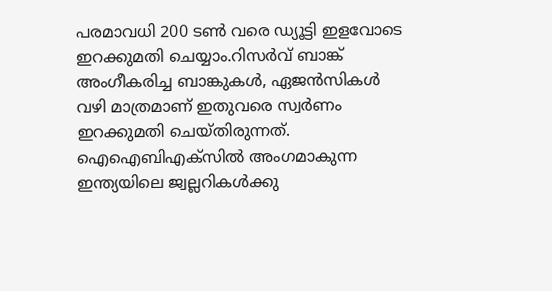പരമാവധി 200 ടൺ വരെ ഡ്യൂട്ടി ഇളവോടെ ഇറക്കുമതി ചെയ്യാം.റിസർവ് ബാങ്ക് അംഗീകരിച്ച ബാങ്കുകൾ, ഏജൻസികൾ വഴി മാത്രമാണ് ഇതുവരെ സ്വർണം ഇറക്കുമതി ചെയ്തിരുന്നത്.
ഐഐബിഎക്സിൽ അംഗമാകുന്ന ഇന്ത്യയിലെ ജ്വല്ലറികൾക്കു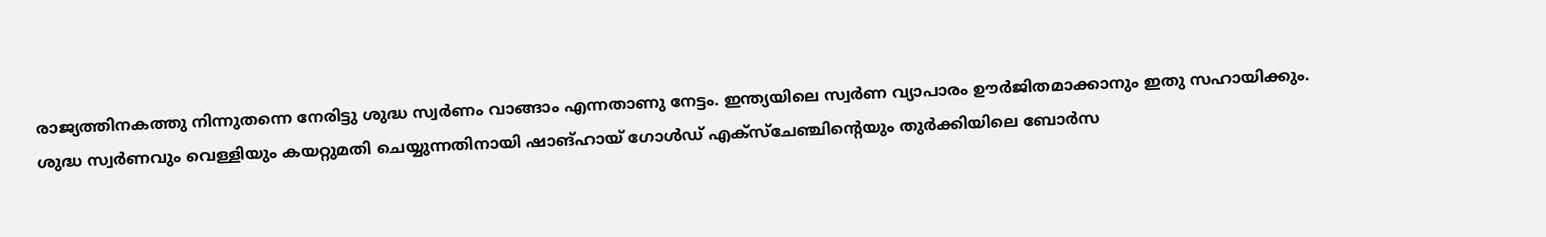രാജ്യത്തിനകത്തു നിന്നുതന്നെ നേരിട്ടു ശുദ്ധ സ്വർണം വാങ്ങാം എന്നതാണു നേട്ടം. ഇന്ത്യയിലെ സ്വർണ വ്യാപാരം ഊർജിതമാക്കാനും ഇതു സഹായിക്കും.
ശുദ്ധ സ്വർണവും വെള്ളിയും കയറ്റുമതി ചെയ്യുന്നതിനായി ഷാങ്ഹായ് ഗോൾഡ് എക്സ്ചേഞ്ചിന്റെയും തുർക്കിയിലെ ബോർസ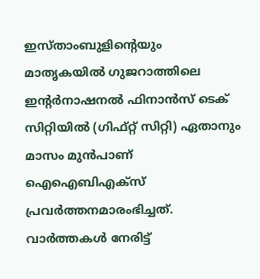ഇസ്താംബുളിന്റെയും മാതൃകയിൽ ഗുജറാത്തിലെ ഇന്റർനാഷനൽ ഫിനാൻസ് ടെക് സിറ്റിയിൽ (ഗിഫ്റ്റ് സിറ്റി) ഏതാനും മാസം മുൻപാണ് ഐഐബിഎക്സ് പ്രവർത്തനമാരംഭിച്ചത്.
വാർത്തകൾ നേരിട്ട്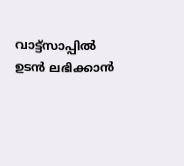വാട്ട്സാപ്പിൽ ഉടൻ ലഭിക്കാൻ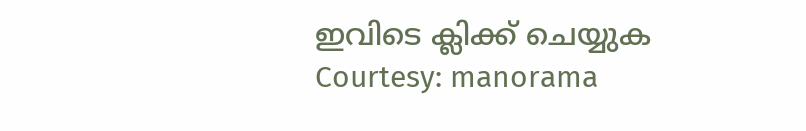ഇവിടെ ക്ലിക്ക് ചെയ്യുക
Courtesy: manorama